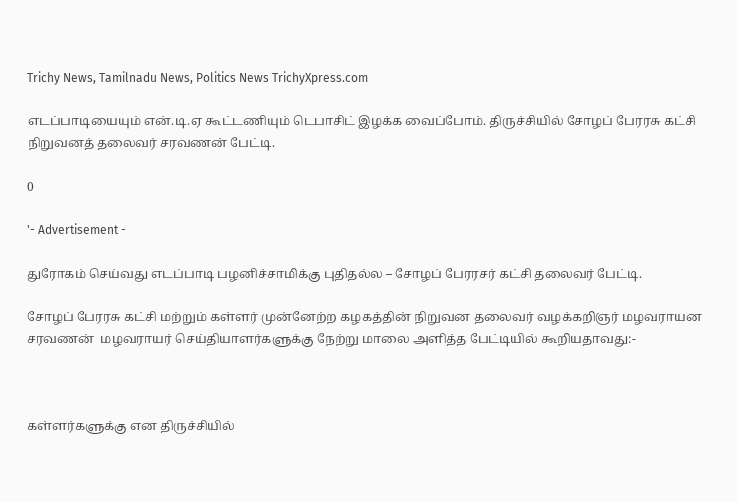Trichy News, Tamilnadu News, Politics News TrichyXpress.com

எடப்பாடியையும் என்.டி.ஏ கூட்டணியும் டெபாசிட் இழக்க வைப்போம். திருச்சியில் சோழப் பேரரசு கட்சி நிறுவனத் தலைவர் சரவணன் பேட்டி.

0

'- Advertisement -

துரோகம் செய்வது எடப்பாடி பழனிச்சாமிக்கு புதிதல்ல – சோழப் பேரரசர் கட்சி தலைவர் பேட்டி.

சோழப் பேரரசு கட்சி மற்றும் கள்ளர் முன்னேற்ற கழகத்தின் நிறுவன தலைவர் வழக்கறிஞர் மழவராயன சரவணன்  மழவராயர் செய்தியாளர்களுக்கு நேற்று மாலை அளித்த பேட்டியில் கூறியதாவது:-



கள்ளர்களுக்கு என திருச்சியில்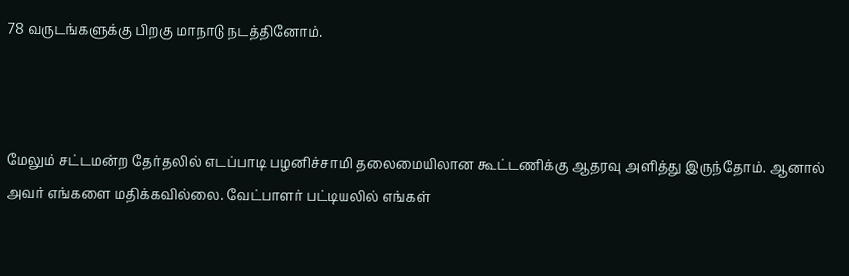78 வருடங்களுக்கு பிறகு மாநாடு நடத்தினோம்.



மேலும் சட்டமன்ற தேர்தலில் எடப்பாடி பழனிச்சாமி தலைமையிலான கூட்டணிக்கு ஆதரவு அளித்து இருந்தோம். ஆனால் அவர் எங்களை மதிக்கவில்லை. வேட்பாளர் பட்டியலில் எங்கள்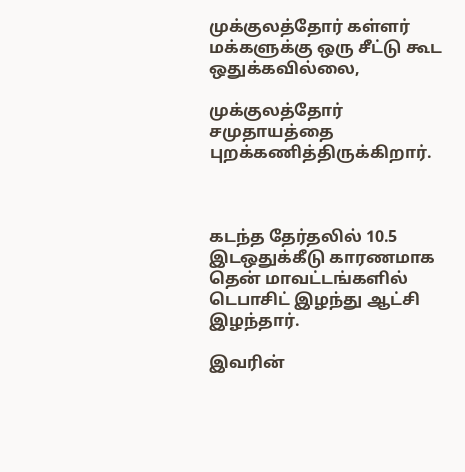முக்குலத்தோர் கள்ளர் மக்களுக்கு ஒரு சீட்டு கூட ஒதுக்கவில்லை,

முக்குலத்தோர் சமுதாயத்தை புறக்கணித்திருக்கிறார்.



கடந்த தேர்தலில் 10.5 இடஒதுக்கீடு காரணமாக தென் மாவட்டங்களில் டெபாசிட் இழந்து ஆட்சி இழந்தார்.

இவரின்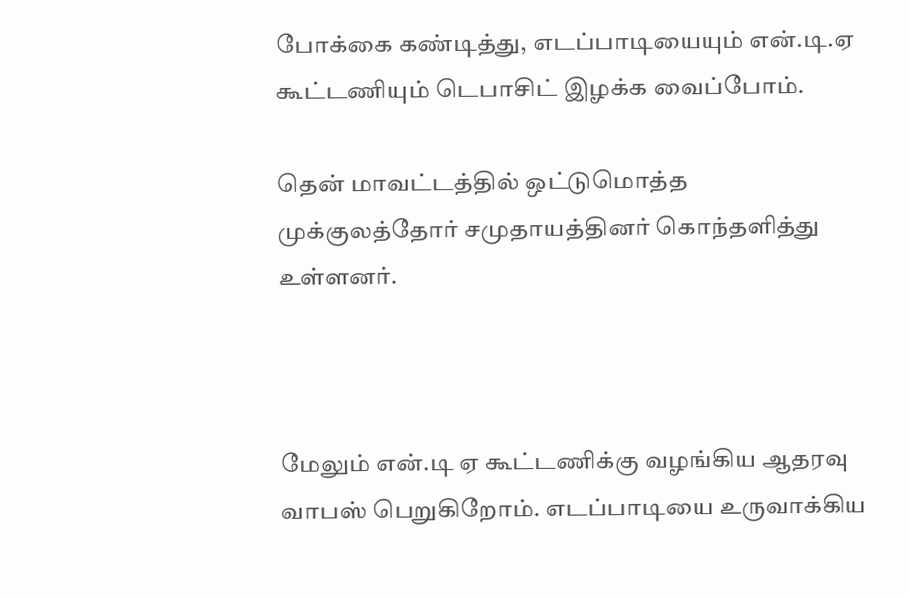போக்கை கண்டித்து, எடப்பாடியையும் என்.டி.ஏ கூட்டணியும் டெபாசிட் இழக்க வைப்போம்.

தென் மாவட்டத்தில் ஒட்டுமொத்த முக்குலத்தோர் சமுதாயத்தினர் கொந்தளித்து உள்ளனர்.



மேலும் என்.டி ஏ கூட்டணிக்கு வழங்கிய ஆதரவு வாபஸ் பெறுகிறோம். எடப்பாடியை உருவாக்கிய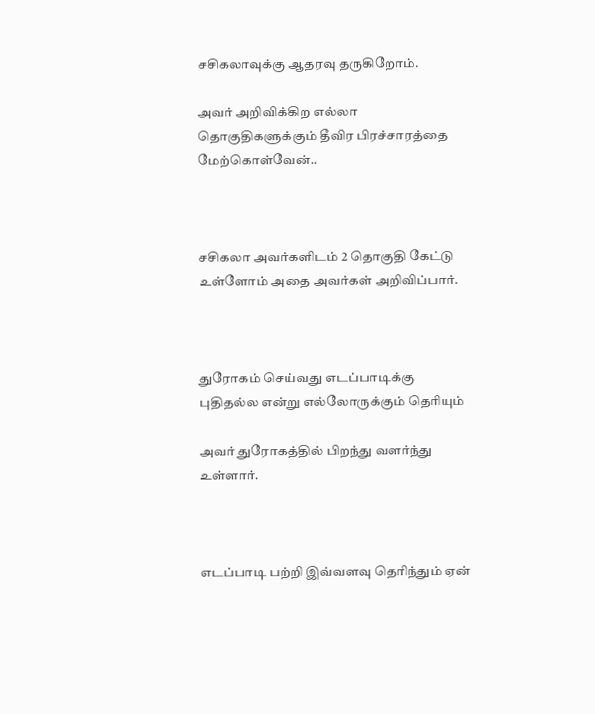சசிகலாவுக்கு ஆதரவு தருகிறோம்.

அவர் அறிவிக்கிற எல்லா தொகுதிகளுக்கும் தீவிர பிரச்சாரத்தை மேற்கொள்வேன்..



சசிகலா அவர்களிடம் 2 தொகுதி கேட்டு உள்ளோம் அதை அவர்கள் அறிவிப்பார்.



துரோகம் செய்வது எடப்பாடிக்கு புதிதல்ல என்று எல்லோருக்கும் தெரியும்

அவர் துரோகத்தில் பிறந்து வளர்ந்து உள்ளார்.



எடப்பாடி பற்றி இவ்வளவு தெரிந்தும் ஏன்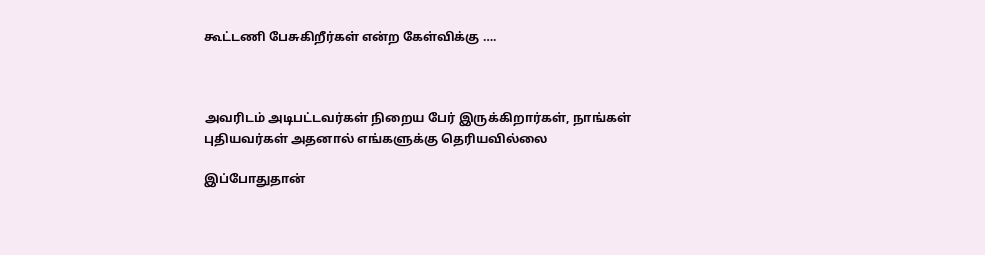கூட்டணி பேசுகிறீர்கள் என்ற கேள்விக்கு ….



அவரிடம் அடிபட்டவர்கள் நிறைய பேர் இருக்கிறார்கள், நாங்கள் புதியவர்கள் அதனால் எங்களுக்கு தெரியவில்லை

இப்போதுதான்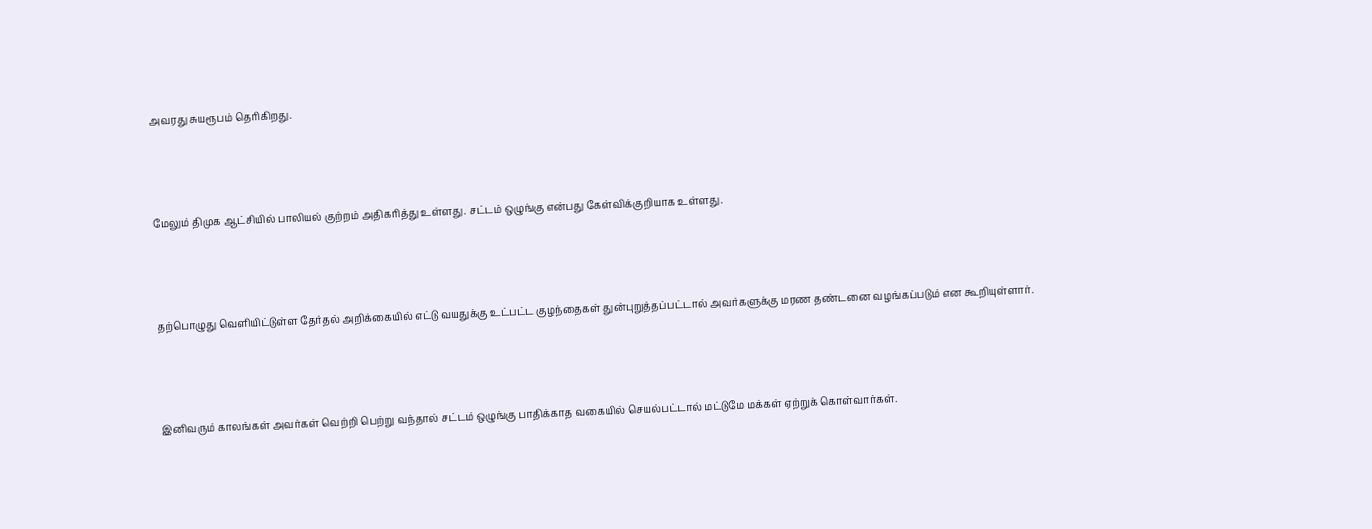அவரது சுயரூபம் தெரிகிறது.



மேலும் திமுக ஆட்சியில் பாலியல் குற்றம் அதிகரித்து உள்ளது. சட்டம் ஒழுங்கு என்பது கேள்விக்குறியாக உள்ளது.



தற்பொழுது வெளியிட்டுள்ள தேர்தல் அறிக்கையில் எட்டு வயதுக்கு உட்பட்ட குழந்தைகள் துன்புறுத்தப்பட்டால் அவர்களுக்கு மரண தண்டனை வழங்கப்படும் என கூறியுள்ளார்.



இனிவரும் காலங்கள் அவர்கள் வெற்றி பெற்று வந்தால் சட்டம் ஒழுங்கு பாதிக்காத வகையில் செயல்பட்டால் மட்டுமே மக்கள் ஏற்றுக் கொள்வார்கள்.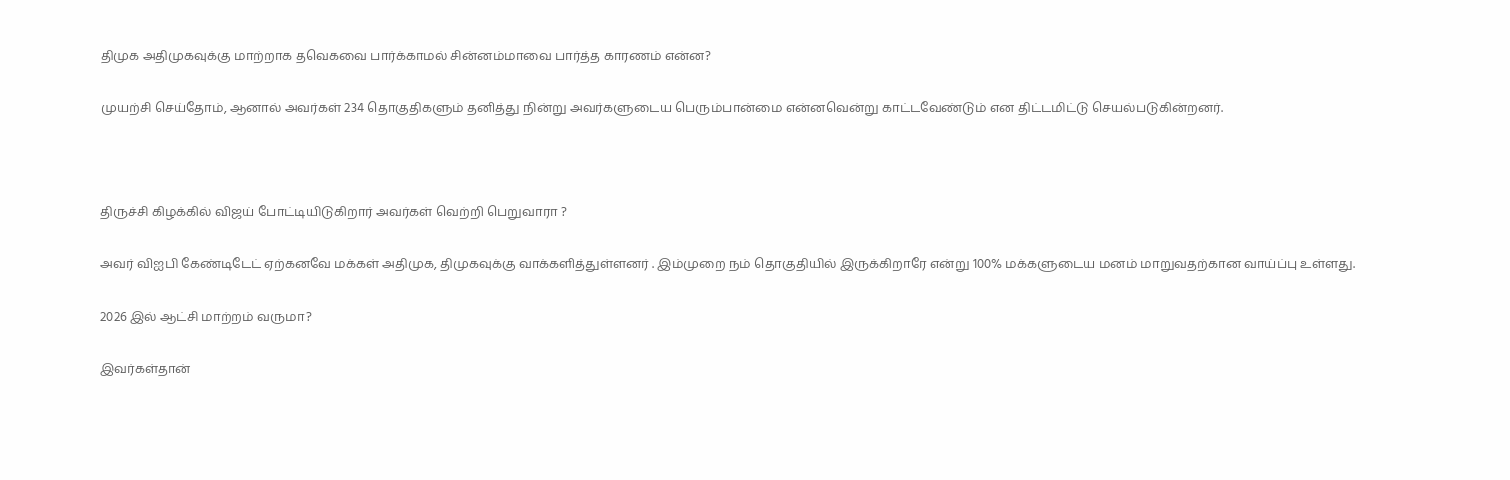திமுக அதிமுகவுக்கு மாற்றாக தவெகவை பார்க்காமல் சின்னம்மாவை பார்த்த காரணம் என்ன?

முயற்சி செய்தோம், ஆனால் அவர்கள் 234 தொகுதிகளும் தனித்து நின்று அவர்களுடைய பெரும்பான்மை என்னவென்று காட்டவேண்டும் என திட்டமிட்டு செயல்படுகின்றனர்.



திருச்சி கிழக்கில் விஜய் போட்டியிடுகிறார் அவர்கள் வெற்றி பெறுவாரா ?

அவர் விஐபி கேண்டிடேட் ஏற்கனவே மக்கள் அதிமுக, திமுகவுக்கு வாக்களித்துள்ளனர் . இம்முறை நம் தொகுதியில் இருக்கிறாரே என்று 100% மக்களுடைய மனம் மாறுவதற்கான வாய்ப்பு உள்ளது.

2026 இல் ஆட்சி மாற்றம் வருமா?

இவர்கள்தான்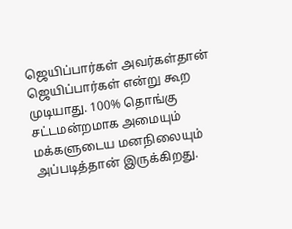ஜெயிப்பார்கள் அவர்கள்தான் ஜெயிப்பார்கள் என்று கூற முடியாது. 100% தொங்கு சட்டமன்றமாக அமையும் மக்களுடைய மனநிலையும் அப்படித்தான் இருக்கிறது.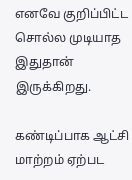எனவே குறிப்பிட்ட சொல்ல முடியாத இதுதான் இருக்கிறது.

கண்டிப்பாக ஆட்சி மாற்றம் ஏற்பட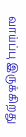வாய்ப்பு இருக்கிறது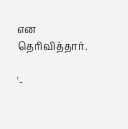என தெரிவித்தார்.

'-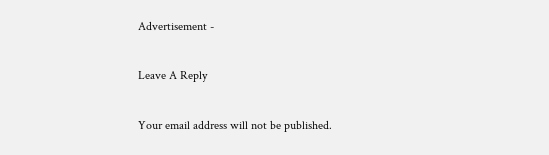Advertisement -

Leave A Reply

Your email address will not be published.